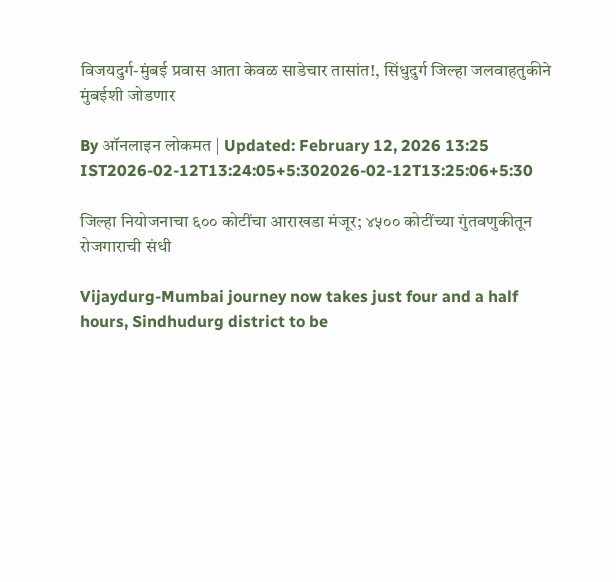विजयदुर्ग-मुंबई प्रवास आता केवळ साडेचार तासांत!, सिंधुदुर्ग जिल्हा जलवाहतुकीने मुंबईशी जोडणार

By ऑनलाइन लोकमत | Updated: February 12, 2026 13:25 IST2026-02-12T13:24:05+5:302026-02-12T13:25:06+5:30

जिल्हा नियोजनाचा ६०० कोटींचा आराखडा मंजूर; ४५०० कोटींच्या गुंतवणुकीतून रोजगाराची संधी

Vijaydurg-Mumbai journey now takes just four and a half hours, Sindhudurg district to be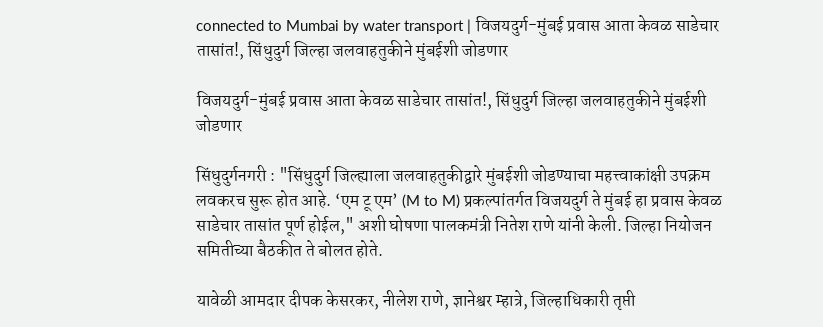connected to Mumbai by water transport | विजयदुर्ग-मुंबई प्रवास आता केवळ साडेचार तासांत!, सिंधुदुर्ग जिल्हा जलवाहतुकीने मुंबईशी जोडणार

विजयदुर्ग-मुंबई प्रवास आता केवळ साडेचार तासांत!, सिंधुदुर्ग जिल्हा जलवाहतुकीने मुंबईशी जोडणार

सिंधुदुर्गनगरी : "सिंधुदुर्ग जिल्ह्याला जलवाहतुकीद्वारे मुंबईशी जोडण्याचा महत्त्वाकांक्षी उपक्रम लवकरच सुरू होत आहे. ‘एम टू एम’ (M to M) प्रकल्पांतर्गत विजयदुर्ग ते मुंबई हा प्रवास केवळ साडेचार तासांत पूर्ण होईल," अशी घोषणा पालकमंत्री नितेश राणे यांनी केली. जिल्हा नियोजन समितीच्या बैठकीत ते बोलत होते.

यावेळी आमदार दीपक केसरकर, नीलेश राणे, ज्ञानेश्वर म्हात्रे, जिल्हाधिकारी तृप्ती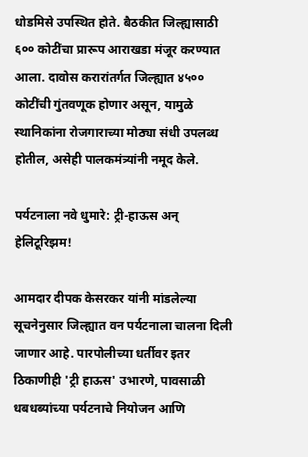धोडमिसे उपस्थित होते. बैठकीत जिल्ह्यासाठी ६०० कोटींचा प्रारूप आराखडा मंजूर करण्यात आला. दावोस करारांतर्गत जिल्ह्यात ४५०० कोटींची गुंतवणूक होणार असून, यामुळे स्थानिकांना रोजगाराच्या मोठ्या संधी उपलब्ध होतील, असेही पालकमंत्र्यांनी नमूद केले.

पर्यटनाला नवे धुमारे: ट्री-हाऊस अन् हेलिटूरिझम!

आमदार दीपक केसरकर यांनी मांडलेल्या सूचनेनुसार जिल्ह्यात वन पर्यटनाला चालना दिली जाणार आहे. पारपोलीच्या धर्तीवर इतर ठिकाणीही 'ट्री हाऊस' उभारणे, पावसाळी धबधब्यांच्या पर्यटनाचे नियोजन आणि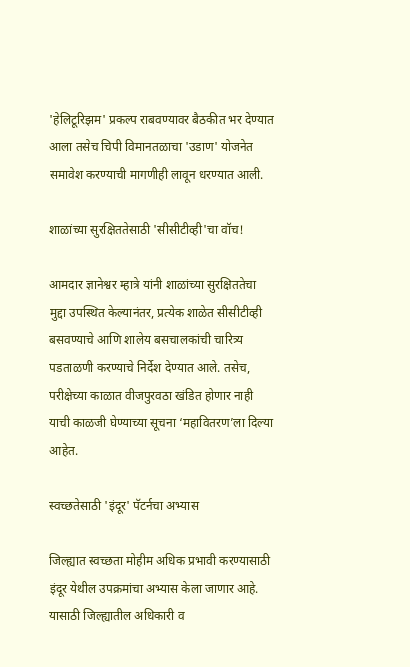'हेलिटूरिझम' प्रकल्प राबवण्यावर बैठकीत भर देण्यात आला तसेच चिपी विमानतळाचा 'उडाण' योजनेत समावेश करण्याची मागणीही लावून धरण्यात आली.

शाळांच्या सुरक्षिततेसाठी 'सीसीटीव्ही'चा वॉच!

आमदार ज्ञानेश्वर म्हात्रे यांनी शाळांच्या सुरक्षिततेचा मुद्दा उपस्थित केल्यानंतर, प्रत्येक शाळेत सीसीटीव्ही बसवण्याचे आणि शालेय बसचालकांची चारित्र्य पडताळणी करण्याचे निर्देश देण्यात आले. तसेच, परीक्षेच्या काळात वीजपुरवठा खंडित होणार नाही याची काळजी घेण्याच्या सूचना ‘महावितरण’ला दिल्या आहेत.

स्वच्छतेसाठी 'इंदूर' पॅटर्नचा अभ्यास

जिल्ह्यात स्वच्छता मोहीम अधिक प्रभावी करण्यासाठी इंदूर येथील उपक्रमांचा अभ्यास केला जाणार आहे. यासाठी जिल्ह्यातील अधिकारी व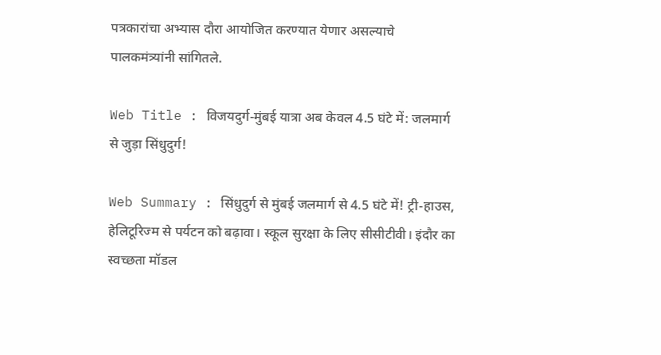पत्रकारांचा अभ्यास दौरा आयोजित करण्यात येणार असल्याचे पालकमंत्र्यांनी सांगितले.

Web Title : विजयदुर्ग-मुंबई यात्रा अब केवल 4.5 घंटे में: जलमार्ग से जुड़ा सिंधुदुर्ग!

Web Summary : सिंधुदुर्ग से मुंबई जलमार्ग से 4.5 घंटे में! ट्री-हाउस, हेलिटूरिज्म से पर्यटन को बढ़ावा। स्कूल सुरक्षा के लिए सीसीटीवी। इंदौर का स्वच्छता मॉडल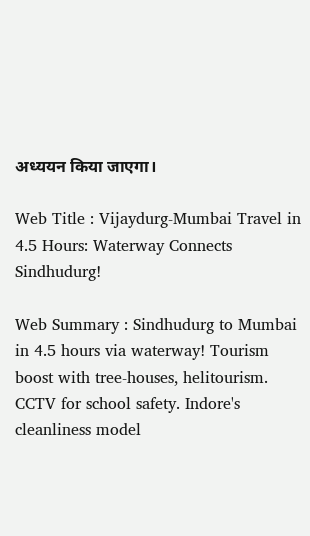अध्ययन किया जाएगा।

Web Title : Vijaydurg-Mumbai Travel in 4.5 Hours: Waterway Connects Sindhudurg!

Web Summary : Sindhudurg to Mumbai in 4.5 hours via waterway! Tourism boost with tree-houses, helitourism. CCTV for school safety. Indore's cleanliness model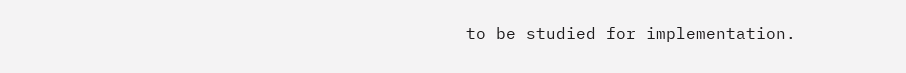to be studied for implementation.